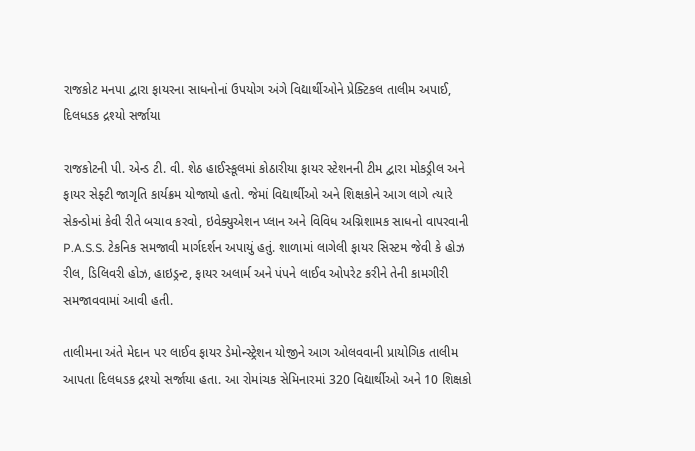રાજકોટ મનપા દ્વારા ફાયરના સાધનોનાં ઉપયોગ અંગે વિદ્યાર્થીઓને પ્રેક્ટિકલ તાલીમ અપાઈ, દિલધડક દ્રશ્યો સર્જાયા

રાજકોટની પી. એન્ડ ટી. વી. શેઠ હાઈસ્કૂલમાં કોઠારીયા ફાયર સ્ટેશનની ટીમ દ્વારા મોકડ્રીલ અને ફાયર સેફ્ટી જાગૃતિ કાર્યક્રમ યોજાયો હતો. જેમાં વિદ્યાર્થીઓ અને શિક્ષકોને આગ લાગે ત્યારે સેકન્ડોમાં કેવી રીતે બચાવ કરવો, ઇવેક્યુએશન પ્લાન અને વિવિધ અગ્નિશામક સાધનો વાપરવાની P.A.S.S. ટેકનિક સમજાવી માર્ગદર્શન અપાયું હતું. શાળામાં લાગેલી ફાયર સિસ્ટમ જેવી કે હોઝ રીલ, ડિલિવરી હોઝ, હાઇડ્રન્ટ, ફાયર અલાર્મ અને પંપને લાઈવ ઓપરેટ કરીને તેની કામગીરી સમજાવવામાં આવી હતી.

તાલીમના અંતે મેદાન પર લાઈવ ફાયર ડેમોન્સ્ટ્રેશન યોજીને આગ ઓલવવાની પ્રાયોગિક તાલીમ આપતા દિલધડક દ્રશ્યો સર્જાયા હતા. આ રોમાંચક સેમિનારમાં 320 વિદ્યાર્થીઓ અને 10 શિક્ષકો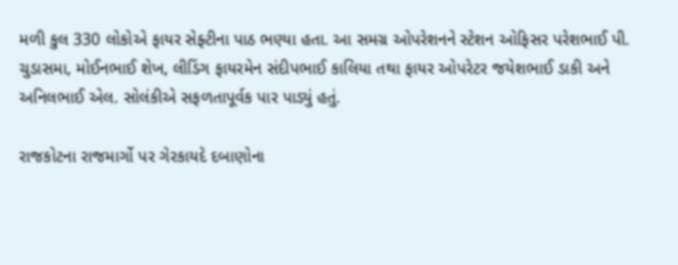મળી કુલ 330 લોકોએ ફાયર સેફ્ટીના પાઠ ભણ્યા હતા. આ સમગ્ર ઓપરેશનને સ્ટેશન ઓફિસર પરેશભાઈ પી. ચુડાસમા, મોઈનભાઈ શેખ, લીડિંગ ફાયરમેન સંદીપભાઈ કાલિયા તથા ફાયર ઓપરેટર જયેશભાઈ ડાકી અને અનિલભાઈ એલ. સોલંકીએ સફળતાપૂર્વક પાર પાડ્યું હતું.

રાજકોટના રાજમાર્ગો પર ગેરકાયદે દબાણોના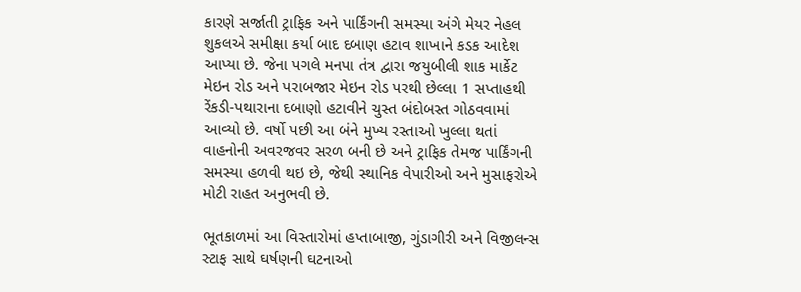કારણે સર્જાતી ટ્રાફિક અને પાર્કિંગની સમસ્યા અંગે મેયર નેહલ શુકલએ સમીક્ષા કર્યા બાદ દબાણ હટાવ શાખાને કડક આદેશ આપ્યા છે. જેના પગલે મનપા તંત્ર દ્વારા જયુબીલી શાક માર્કેટ મેઇન રોડ અને પરાબજાર મેઇન રોડ પરથી છેલ્લા 1 સપ્તાહથી રેંકડી-પથારાના દબાણો હટાવીને ચુસ્ત બંદોબસ્ત ગોઠવવામાં આવ્યો છે. વર્ષો પછી આ બંને મુખ્ય રસ્તાઓ ખુલ્લા થતાં વાહનોની અવરજવર સરળ બની છે અને ટ્રાફિક તેમજ પાર્કિંગની સમસ્યા હળવી થઇ છે, જેથી સ્થાનિક વેપારીઓ અને મુસાફરોએ મોટી રાહત અનુભવી છે.

ભૂતકાળમાં આ વિસ્તારોમાં હપ્તાબાજી, ગુંડાગીરી અને વિજીલન્સ સ્ટાફ સાથે ઘર્ષણની ઘટનાઓ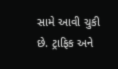સામે આવી ચુકી છે. ટ્રાફિક અને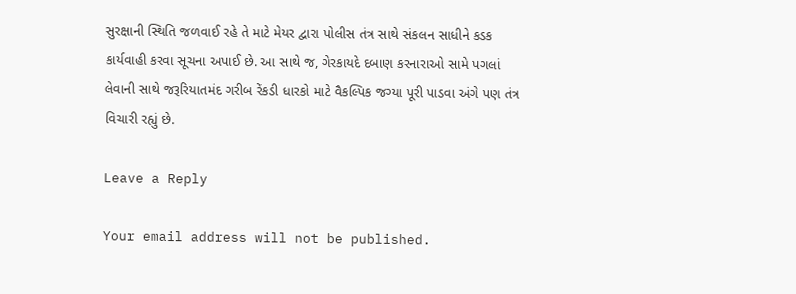સુરક્ષાની સ્થિતિ જળવાઈ રહે તે માટે મેયર દ્વારા પોલીસ તંત્ર સાથે સંકલન સાધીને કડક કાર્યવાહી કરવા સૂચના અપાઈ છે. આ સાથે જ, ગેરકાયદે દબાણ કરનારાઓ સામે પગલાં લેવાની સાથે જરૂરિયાતમંદ ગરીબ રેંકડી ધારકો માટે વૈકલ્પિક જગ્યા પૂરી પાડવા અંગે પણ તંત્ર વિચારી રહ્યું છે.

Leave a Reply

Your email address will not be published.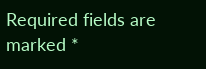Required fields are marked *